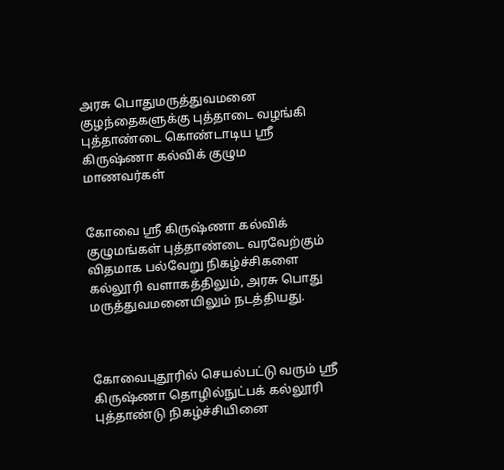அரசு பொதுமருத்துவமனை குழந்தைகளுக்கு புத்தாடை வழங்கி புத்தாண்டை கொண்டாடிய ஸ்ரீ கிருஷ்ணா கல்விக் குழும மாணவர்கள்


கோவை ஸ்ரீ கிருஷ்ணா கல்விக் குழுமங்கள் புத்தாண்டை வரவேற்கும் விதமாக பல்வேறு நிகழ்ச்சிகளை கல்லூரி வளாகத்திலும், அரசு பொது மருத்துவமனையிலும் நடத்தியது.



கோவைபுதூரில் செயல்பட்டு வரும் ஸ்ரீ கிருஷ்ணா தொழில்நுட்பக் கல்லூரி புத்தாண்டு நிகழ்ச்சியினை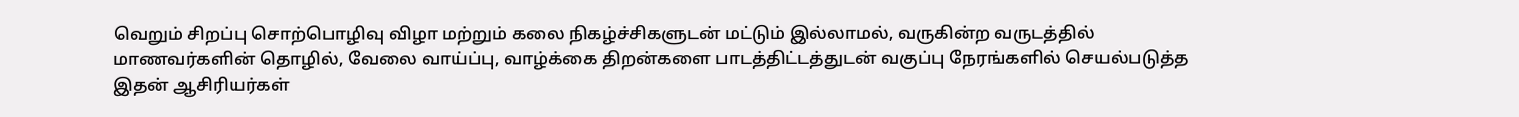வெறும் சிறப்பு சொற்பொழிவு விழா மற்றும் கலை நிகழ்ச்சிகளுடன் மட்டும் இல்லாமல், வருகின்ற வருடத்தில் மாணவர்களின் தொழில், வேலை வாய்ப்பு, வாழ்க்கை திறன்களை பாடத்திட்டத்துடன் வகுப்பு நேரங்களில் செயல்படுத்த இதன் ஆசிரியர்கள்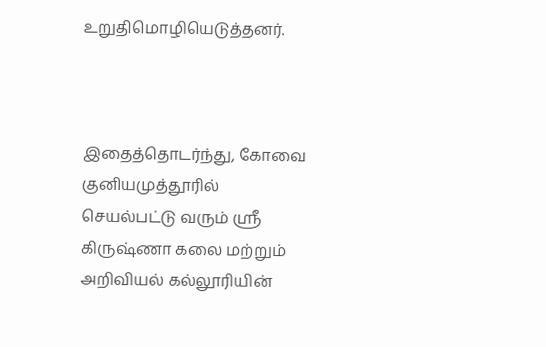உறுதிமொழியெடுத்தனர்.



இதைத்தொடர்ந்து, கோவை குனியமுத்தூரில் செயல்பட்டு வரும் ஸ்ரீ கிருஷ்ணா கலை மற்றும் அறிவியல் கல்லூரியின்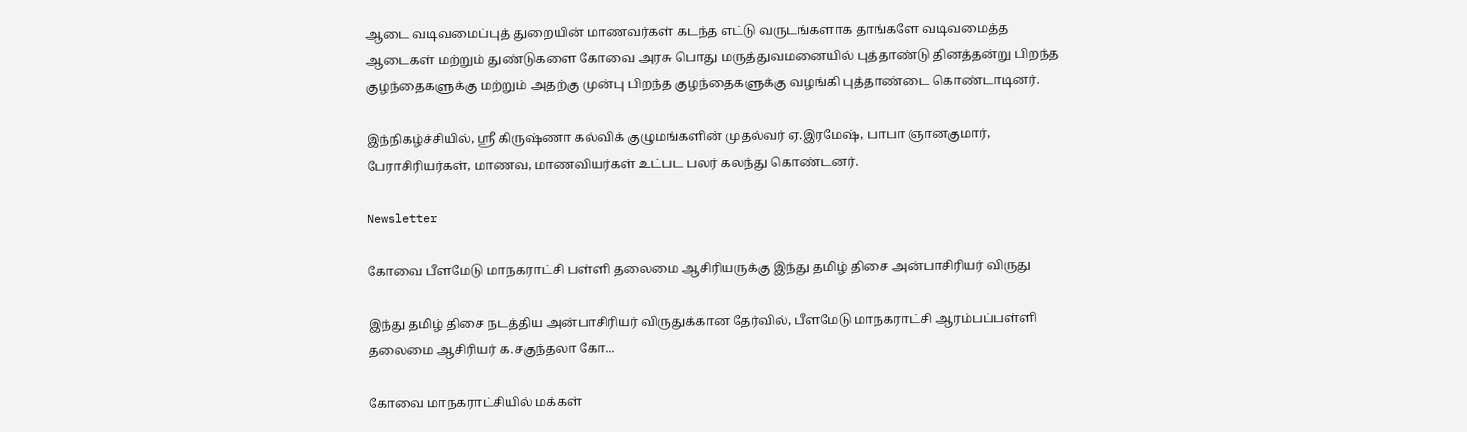ஆடை வடிவமைப்புத் துறையின் மாணவர்கள் கடந்த எட்டு வருடங்களாக தாங்களே வடிவமைத்த ஆடைகள் மற்றும் துண்டுகளை கோவை அரசு பொது மருத்துவமனையில் புத்தாண்டு தினத்தன்று பிறந்த குழந்தைகளுக்கு மற்றும் அதற்கு முன்பு பிறந்த குழந்தைகளுக்கு வழங்கி புத்தாண்டை கொண்டாடினர்.

இந்நிகழ்ச்சியில், ஸ்ரீ கிருஷ்ணா கல்விக் குழுமங்களின் முதல்வர் ஏ.இரமேஷ், பாபா ஞானகுமார், பேராசிரியர்கள், மாணவ, மாணவியர்கள் உட்பட பலர் கலந்து கொண்டனர்.

Newsletter

கோவை பீளமேடு மாநகராட்சி பள்ளி தலைமை ஆசிரியருக்கு இந்து தமிழ் திசை அன்பாசிரியர் விருது

இந்து தமிழ் திசை நடத்திய அன்பாசிரியர் விருதுக்கான தேர்வில், பீளமேடு மாநகராட்சி ஆரம்பப்பள்ளி தலைமை ஆசிரியர் க.சகுந்தலா கோ...

கோவை மாநகராட்சியில் மக்கள்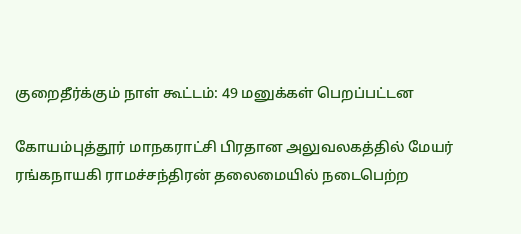குறைதீர்க்கும் நாள் கூட்டம்: 49 மனுக்கள் பெறப்பட்டன

கோயம்புத்தூர் மாநகராட்சி பிரதான அலுவலகத்தில் மேயர் ரங்கநாயகி ராமச்சந்திரன் தலைமையில் நடைபெற்ற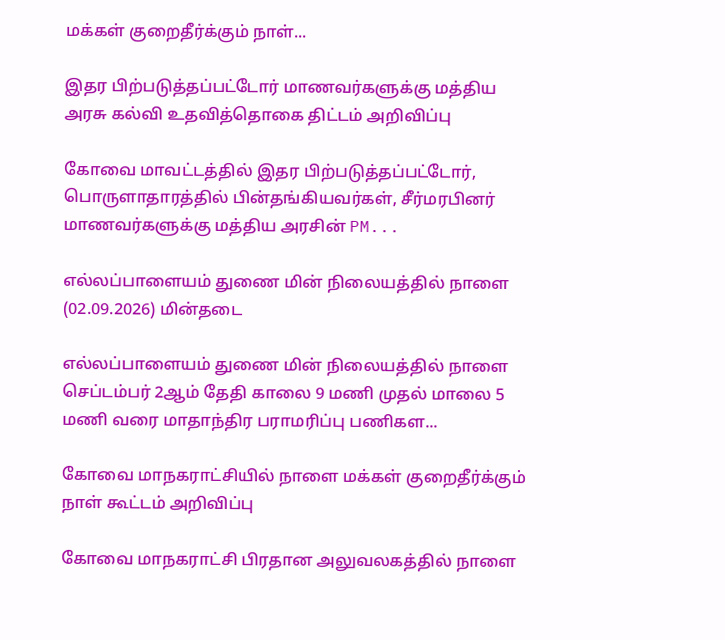மக்கள் குறைதீர்க்கும் நாள்...

இதர பிற்படுத்தப்பட்டோர் மாணவர்களுக்கு மத்திய அரசு கல்வி உதவித்தொகை திட்டம் அறிவிப்பு

கோவை மாவட்டத்தில் இதர பிற்படுத்தப்பட்டோர், பொருளாதாரத்தில் பின்தங்கியவர்கள், சீர்மரபினர் மாணவர்களுக்கு மத்திய அரசின் PM...

எல்லப்பாளையம் துணை மின் நிலையத்தில் நாளை (02.09.2026) மின்தடை

எல்லப்பாளையம் துணை மின் நிலையத்தில் நாளை செப்டம்பர் 2ஆம் தேதி காலை 9 மணி முதல் மாலை 5 மணி வரை மாதாந்திர பராமரிப்பு பணிகள...

கோவை மாநகராட்சியில் நாளை மக்கள் குறைதீர்க்கும் நாள் கூட்டம் அறிவிப்பு

கோவை மாநகராட்சி பிரதான அலுவலகத்தில் நாளை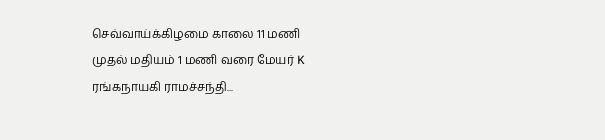செவ்வாய்க்கிழமை காலை 11 மணி முதல் மதியம் 1 மணி வரை மேயர் K ரங்கநாயகி ராமச்சந்தி...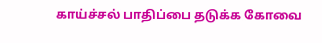காய்ச்சல் பாதிப்பை தடுக்க கோவை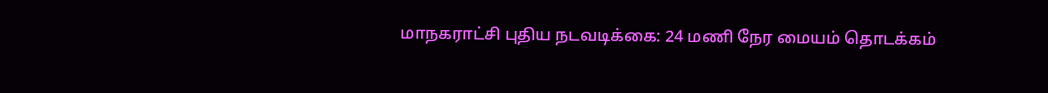மாநகராட்சி புதிய நடவடிக்கை: 24 மணி நேர மையம் தொடக்கம்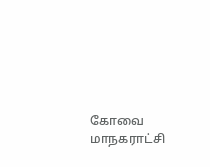கோவை மாநகராட்சி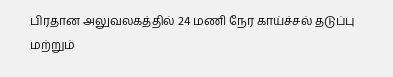பிரதான அலுவலகத்தில் 24 மணி நேர காய்ச்சல் தடுப்பு மற்றும்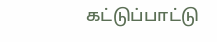கட்டுப்பாட்டு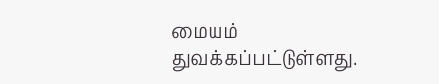மையம் துவக்கப்பட்டுள்ளது.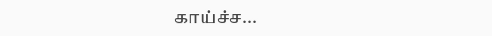காய்ச்ச...